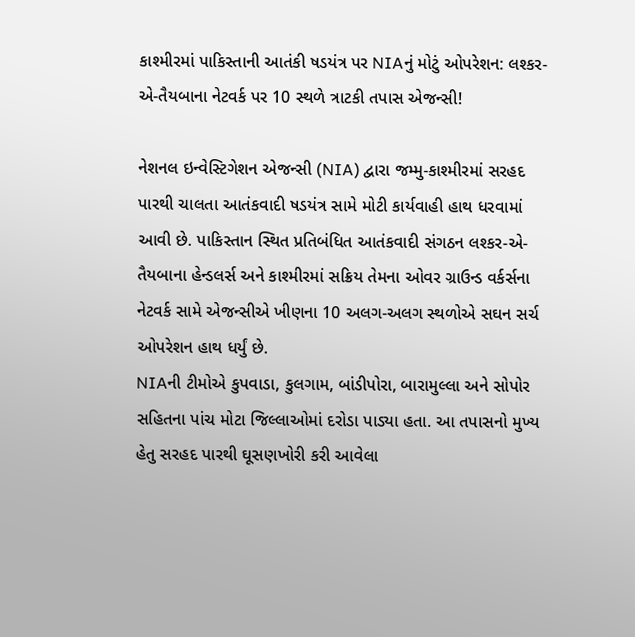કાશ્મીરમાં પાકિસ્તાની આતંકી ષડયંત્ર પર NIAનું મોટું ઓપરેશન: લશ્કર-એ-તૈયબાના નેટવર્ક પર 10 સ્થળે ત્રાટકી તપાસ એજન્સી!

નેશનલ ઇન્વેસ્ટિગેશન એજન્સી (NIA) દ્વારા જમ્મુ-કાશ્મીરમાં સરહદ પારથી ચાલતા આતંકવાદી ષડયંત્ર સામે મોટી કાર્યવાહી હાથ ધરવામાં આવી છે. પાકિસ્તાન સ્થિત પ્રતિબંધિત આતંકવાદી સંગઠન લશ્કર-એ-તૈયબાના હેન્ડલર્સ અને કાશ્મીરમાં સક્રિય તેમના ઓવર ગ્રાઉન્ડ વર્કર્સના નેટવર્ક સામે એજન્સીએ ખીણના 10 અલગ-અલગ સ્થળોએ સઘન સર્ચ ઓપરેશન હાથ ધર્યું છે.
NIAની ટીમોએ કુપવાડા, કુલગામ, બાંડીપોરા, બારામુલ્લા અને સોપોર સહિતના પાંચ મોટા જિલ્લાઓમાં દરોડા પાડ્યા હતા. આ તપાસનો મુખ્ય હેતુ સરહદ પારથી ઘૂસણખોરી કરી આવેલા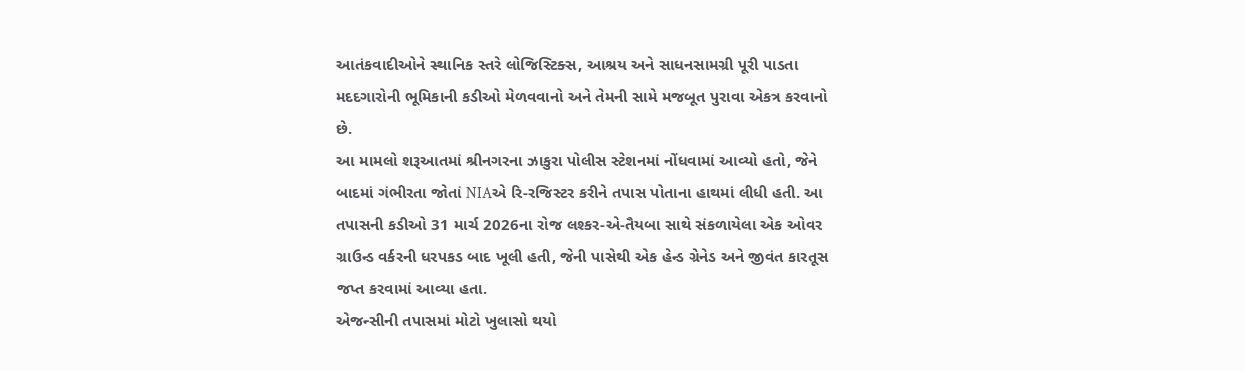આતંકવાદીઓને સ્થાનિક સ્તરે લોજિસ્ટિક્સ, આશ્રય અને સાધનસામગ્રી પૂરી પાડતા મદદગારોની ભૂમિકાની કડીઓ મેળવવાનો અને તેમની સામે મજબૂત પુરાવા એકત્ર કરવાનો છે.
આ મામલો શરૂઆતમાં શ્રીનગરના ઝાકુરા પોલીસ સ્ટેશનમાં નોંધવામાં આવ્યો હતો, જેને બાદમાં ગંભીરતા જોતાં NIAએ રિ-રજિસ્ટર કરીને તપાસ પોતાના હાથમાં લીધી હતી. આ તપાસની કડીઓ 31 માર્ચ 2026ના રોજ લશ્કર-એ-તૈયબા સાથે સંકળાયેલા એક ઓવર ગ્રાઉન્ડ વર્કરની ધરપકડ બાદ ખૂલી હતી, જેની પાસેથી એક હેન્ડ ગ્રેનેડ અને જીવંત કારતૂસ જપ્ત કરવામાં આવ્યા હતા.
એજન્સીની તપાસમાં મોટો ખુલાસો થયો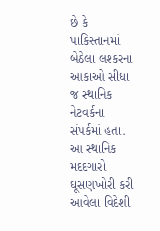છે કે પાકિસ્તાનમાં બેઠેલા લશ્કરના આકાઓ સીધા જ સ્થાનિક નેટવર્કના સંપર્કમાં હતા. આ સ્થાનિક મદદગારો ઘૂસણખોરી કરી આવેલા વિદેશી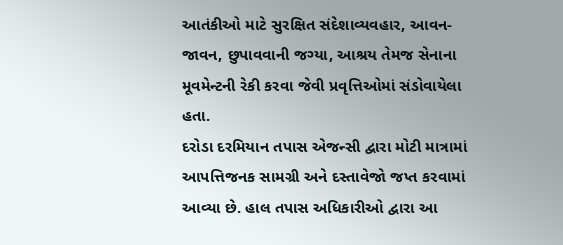આતંકીઓ માટે સુરક્ષિત સંદેશાવ્યવહાર, આવન-જાવન, છુપાવવાની જગ્યા, આશ્રય તેમજ સેનાના મૂવમેન્ટની રેકી કરવા જેવી પ્રવૃત્તિઓમાં સંડોવાયેલા હતા.
દરોડા દરમિયાન તપાસ એજન્સી દ્વારા મોટી માત્રામાં આપત્તિજનક સામગ્રી અને દસ્તાવેજો જપ્ત કરવામાં આવ્યા છે. હાલ તપાસ અધિકારીઓ દ્વારા આ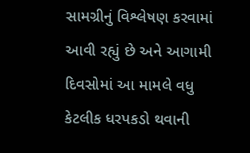સામગ્રીનું વિશ્લેષણ કરવામાં આવી રહ્યું છે અને આગામી દિવસોમાં આ મામલે વધુ કેટલીક ધરપકડો થવાની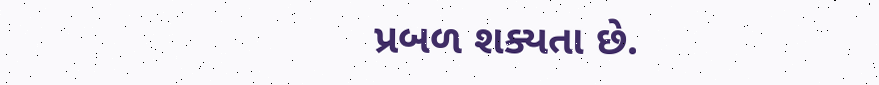પ્રબળ શક્યતા છે.